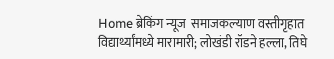Home ब्रेकिंग न्यूज  समाजकल्याण वस्तीगृहात विद्यार्थ्यांमध्ये मारामारी; लोखंडी रॉडने हल्ला, तिघे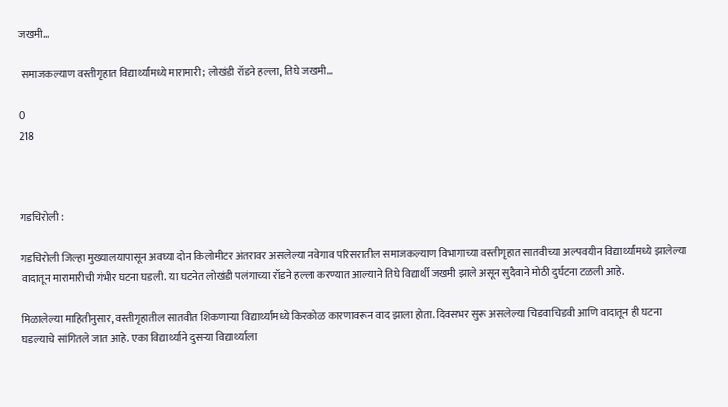जखमी…

 समाजकल्याण वस्तीगृहात विद्यार्थ्यांमध्ये मारामारी; लोखंडी रॉडने हल्ला, तिघे जखमी…

0
218



गडचिरोली :

गडचिरोली जिल्हा मुख्यालयापासून अवघ्या दोन किलोमीटर अंतरावर असलेल्या नवेगाव परिसरातील समाजकल्याण विभागाच्या वस्तीगृहात सातवीच्या अल्पवयीन विद्यार्थ्यांमध्ये झालेल्या वादातून मारामारीची गंभीर घटना घडली. या घटनेत लोखंडी पलंगाच्या रॉडने हल्ला करण्यात आल्याने तिघे विद्यार्थी जखमी झाले असून सुदैवाने मोठी दुर्घटना टळली आहे.

मिळालेल्या माहितीनुसार, वस्तीगृहातील सातवीत शिकणाऱ्या विद्यार्थ्यांमध्ये किरकोळ कारणावरून वाद झाला होता. दिवसभर सुरू असलेल्या चिडवाचिडवी आणि वादातून ही घटना घडल्याचे सांगितले जात आहे. एका विद्यार्थ्याने दुसऱ्या विद्यार्थ्याला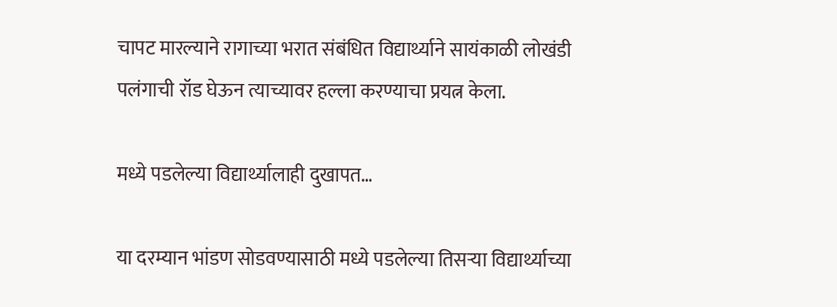चापट मारल्याने रागाच्या भरात संबंधित विद्यार्थ्याने सायंकाळी लोखंडी पलंगाची रॉड घेऊन त्याच्यावर हल्ला करण्याचा प्रयत्न केला.

मध्ये पडलेल्या विद्यार्थ्यालाही दुखापत…

या दरम्यान भांडण सोडवण्यासाठी मध्ये पडलेल्या तिसऱ्या विद्यार्थ्याच्या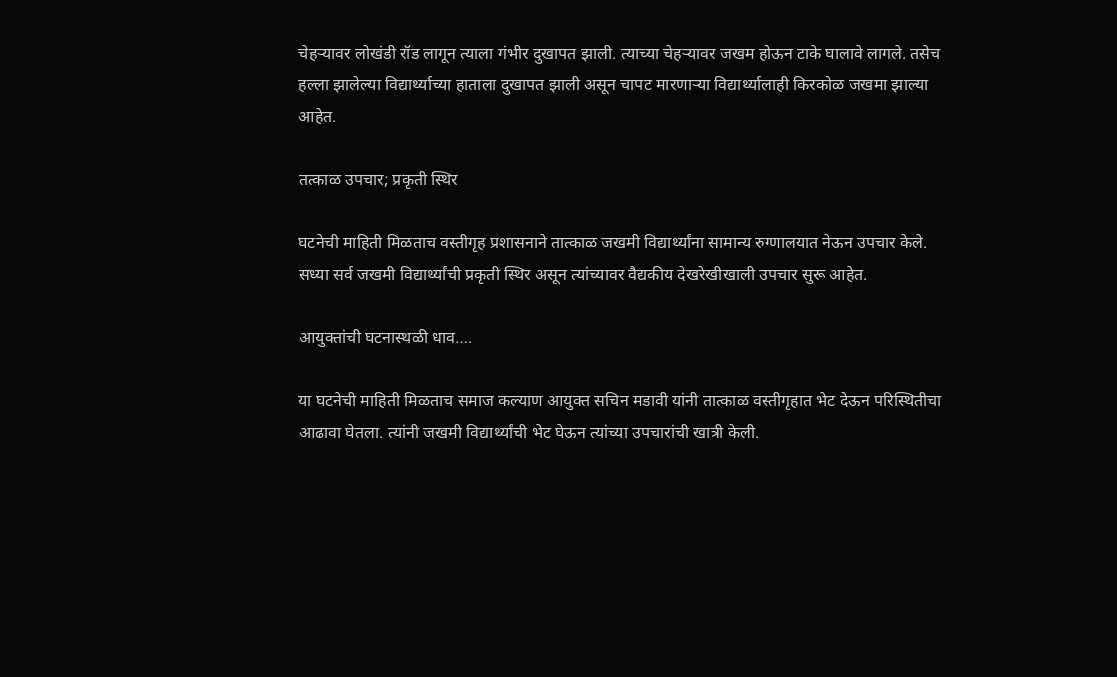चेहऱ्यावर लोखंडी रॉड लागून त्याला गंभीर दुखापत झाली. त्याच्या चेहऱ्यावर जखम होऊन टाके घालावे लागले. तसेच हल्ला झालेल्या विद्यार्थ्याच्या हाताला दुखापत झाली असून चापट मारणाऱ्या विद्यार्थ्यालाही किरकोळ जखमा झाल्या आहेत.

तत्काळ उपचार; प्रकृती स्थिर

घटनेची माहिती मिळताच वस्तीगृह प्रशासनाने तात्काळ जखमी विद्यार्थ्यांना सामान्य रुग्णालयात नेऊन उपचार केले. सध्या सर्व जखमी विद्यार्थ्यांची प्रकृती स्थिर असून त्यांच्यावर वैद्यकीय देखरेखीखाली उपचार सुरू आहेत.

आयुक्तांची घटनास्थळी धाव….

या घटनेची माहिती मिळताच समाज कल्याण आयुक्त सचिन मडावी यांनी तात्काळ वस्तीगृहात भेट देऊन परिस्थितीचा आढावा घेतला. त्यांनी जखमी विद्यार्थ्यांची भेट घेऊन त्यांच्या उपचारांची खात्री केली.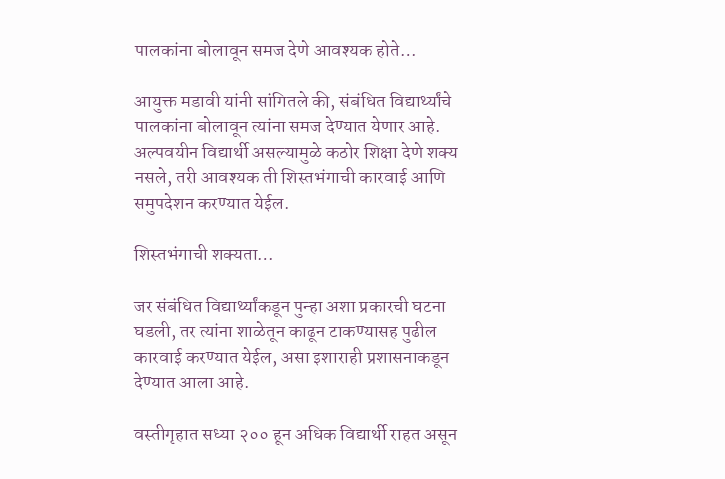पालकांना बोलावून समज देणे आवश्यक होते…

आयुक्त मडावी यांनी सांगितले की, संबंधित विद्यार्थ्यांचे पालकांना बोलावून त्यांना समज देण्यात येणार आहे. अल्पवयीन विद्यार्थी असल्यामुळे कठोर शिक्षा देणे शक्य नसले, तरी आवश्यक ती शिस्तभंगाची कारवाई आणि समुपदेशन करण्यात येईल.

शिस्तभंगाची शक्यता…

जर संबंधित विद्यार्थ्यांकडून पुन्हा अशा प्रकारची घटना घडली, तर त्यांना शाळेतून काढून टाकण्यासह पुढील कारवाई करण्यात येईल, असा इशाराही प्रशासनाकडून देण्यात आला आहे.

वस्तीगृहात सध्या २०० हून अधिक विद्यार्थी राहत असून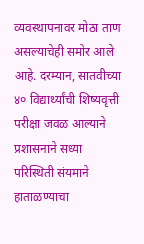व्यवस्थापनावर मोठा ताण असल्याचेही समोर आले आहे. दरम्यान, सातवीच्या ४० विद्यार्थ्यांची शिष्यवृत्ती परीक्षा जवळ आल्याने प्रशासनाने सध्या परिस्थिती संयमाने हाताळण्याचा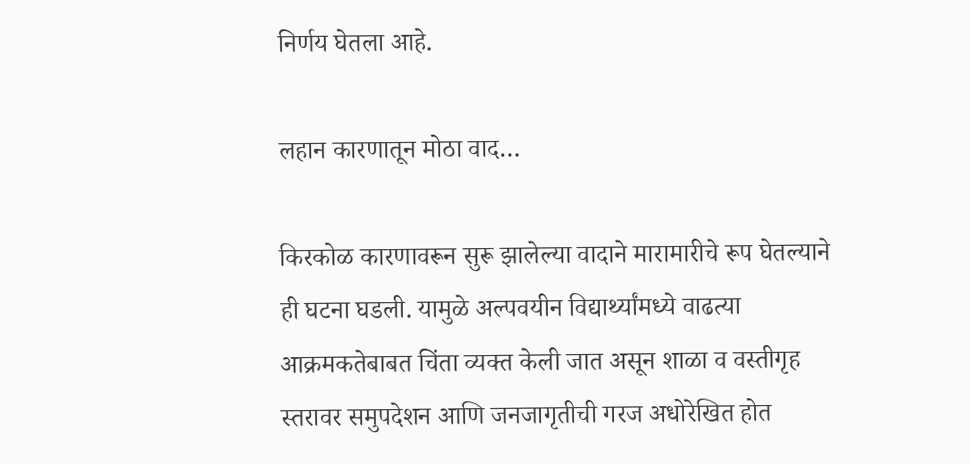निर्णय घेतला आहे.

लहान कारणातून मोठा वाद…

किरकोळ कारणावरून सुरू झालेल्या वादाने मारामारीचे रूप घेतल्याने ही घटना घडली. यामुळे अल्पवयीन विद्यार्थ्यांमध्ये वाढत्या आक्रमकतेबाबत चिंता व्यक्त केली जात असून शाळा व वस्तीगृह स्तरावर समुपदेशन आणि जनजागृतीची गरज अधोरेखित होत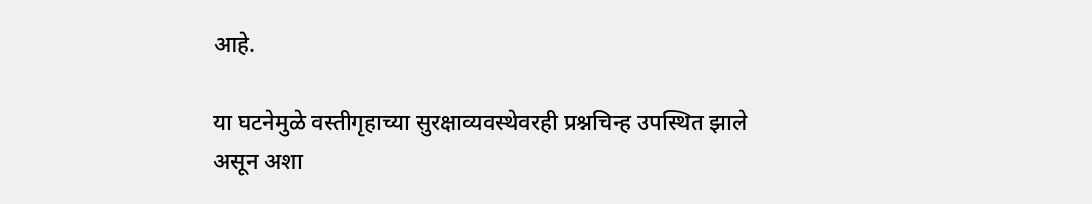आहे.

या घटनेमुळे वस्तीगृहाच्या सुरक्षाव्यवस्थेवरही प्रश्नचिन्ह उपस्थित झाले असून अशा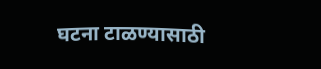घटना टाळण्यासाठी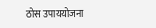ठोस उपाययोजना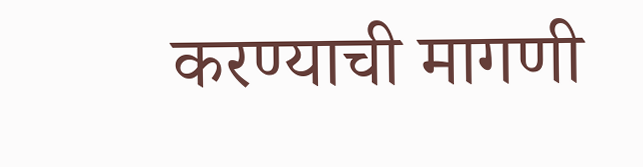करण्याची मागणी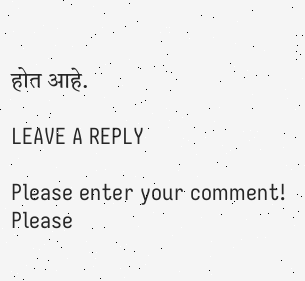होत आहे.

LEAVE A REPLY

Please enter your comment!
Please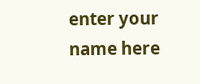enter your name here